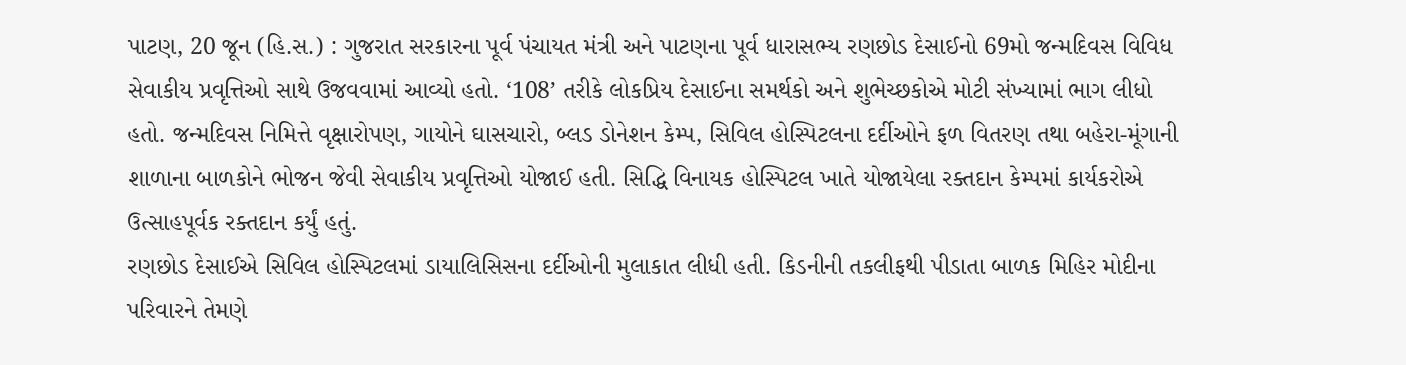પાટણ, 20 જૂન (હિ.સ.) : ગુજરાત સરકારના પૂર્વ પંચાયત મંત્રી અને પાટણના પૂર્વ ધારાસભ્ય રણછોડ દેસાઈનો 69મો જન્મદિવસ વિવિધ સેવાકીય પ્રવૃત્તિઓ સાથે ઉજવવામાં આવ્યો હતો. ‘108’ તરીકે લોકપ્રિય દેસાઈના સમર્થકો અને શુભેચ્છકોએ મોટી સંખ્યામાં ભાગ લીધો હતો. જન્મદિવસ નિમિત્તે વૃક્ષારોપણ, ગાયોને ઘાસચારો, બ્લડ ડોનેશન કેમ્પ, સિવિલ હોસ્પિટલના દર્દીઓને ફળ વિતરણ તથા બહેરા-મૂંગાની શાળાના બાળકોને ભોજન જેવી સેવાકીય પ્રવૃત્તિઓ યોજાઈ હતી. સિદ્ધિ વિનાયક હોસ્પિટલ ખાતે યોજાયેલા રક્તદાન કેમ્પમાં કાર્યકરોએ ઉત્સાહપૂર્વક રક્તદાન કર્યું હતું.
રણછોડ દેસાઈએ સિવિલ હોસ્પિટલમાં ડાયાલિસિસના દર્દીઓની મુલાકાત લીધી હતી. કિડનીની તકલીફથી પીડાતા બાળક મિહિર મોદીના પરિવારને તેમણે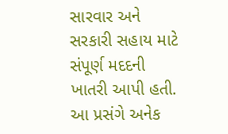સારવાર અને સરકારી સહાય માટે સંપૂર્ણ મદદની ખાતરી આપી હતી. આ પ્રસંગે અનેક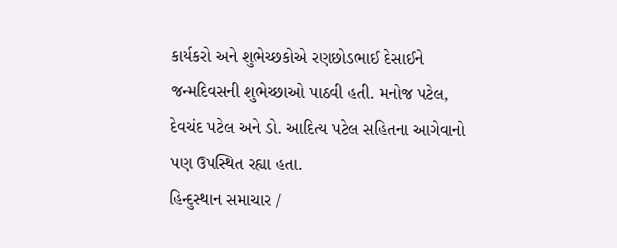કાર્યકરો અને શુભેચ્છકોએ રણછોડભાઈ દેસાઈને જન્મદિવસની શુભેચ્છાઓ પાઠવી હતી. મનોજ પટેલ, દેવચંદ પટેલ અને ડો. આદિત્ય પટેલ સહિતના આગેવાનો પણ ઉપસ્થિત રહ્યા હતા.
હિન્દુસ્થાન સમાચાર /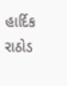હાર્દિક રાઠોડ